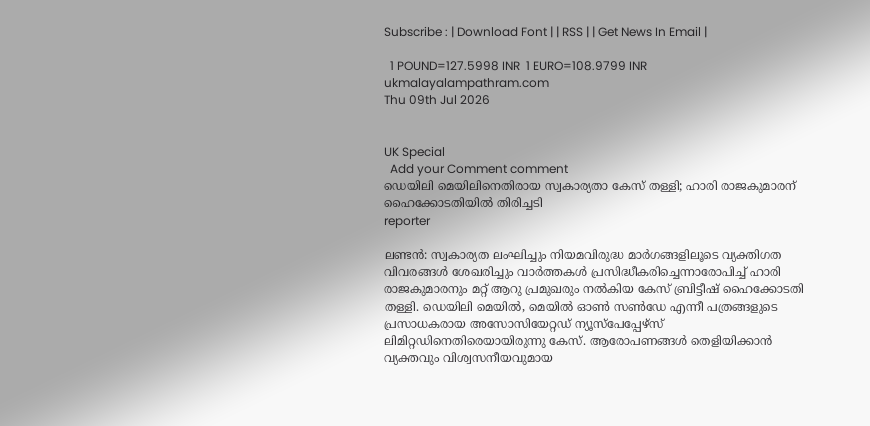Subscribe : | Download Font | | RSS | | Get News In Email |

  1 POUND=127.5998 INR  1 EURO=108.9799 INR
ukmalayalampathram.com
Thu 09th Jul 2026


UK Special
  Add your Comment comment
ഡെയിലി മെയിലിനെതിരായ സ്വകാര്യതാ കേസ് തള്ളി; ഹാരി രാജകുമാരന് ഹൈക്കോടതിയില്‍ തിരിച്ചടി
reporter

ലണ്ടന്‍: സ്വകാര്യത ലംഘിച്ചും നിയമവിരുദ്ധ മാര്‍ഗങ്ങളിലൂടെ വ്യക്തിഗത വിവരങ്ങള്‍ ശേഖരിച്ചും വാര്‍ത്തകള്‍ പ്രസിദ്ധീകരിച്ചെന്നാരോപിച്ച് ഹാരി രാജകുമാരനും മറ്റ് ആറു പ്രമുഖരും നല്‍കിയ കേസ് ബ്രിട്ടീഷ് ഹൈക്കോടതി തള്ളി. ഡെയിലി മെയില്‍, മെയില്‍ ഓണ്‍ സണ്‍ഡേ എന്നീ പത്രങ്ങളുടെ പ്രസാധകരായ അസോസിയേറ്റഡ് ന്യൂസ്പേപ്പേഴ്സ് ലിമിറ്റഡിനെതിരെയായിരുന്നു കേസ്. ആരോപണങ്ങള്‍ തെളിയിക്കാന്‍ വ്യക്തവും വിശ്വസനീയവുമായ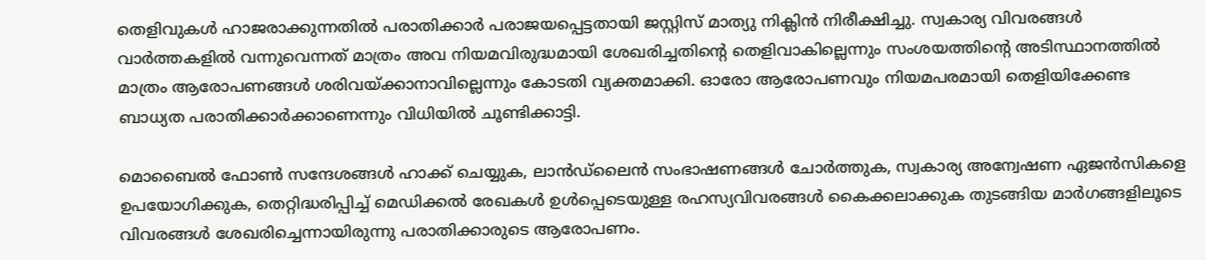തെളിവുകള്‍ ഹാജരാക്കുന്നതില്‍ പരാതിക്കാര്‍ പരാജയപ്പെട്ടതായി ജസ്റ്റിസ് മാത്യു നിക്ലിന്‍ നിരീക്ഷിച്ചു. സ്വകാര്യ വിവരങ്ങള്‍ വാര്‍ത്തകളില്‍ വന്നുവെന്നത് മാത്രം അവ നിയമവിരുദ്ധമായി ശേഖരിച്ചതിന്റെ തെളിവാകില്ലെന്നും സംശയത്തിന്റെ അടിസ്ഥാനത്തില്‍ മാത്രം ആരോപണങ്ങള്‍ ശരിവയ്ക്കാനാവില്ലെന്നും കോടതി വ്യക്തമാക്കി. ഓരോ ആരോപണവും നിയമപരമായി തെളിയിക്കേണ്ട ബാധ്യത പരാതിക്കാര്‍ക്കാണെന്നും വിധിയില്‍ ചൂണ്ടിക്കാട്ടി.

മൊബൈല്‍ ഫോണ്‍ സന്ദേശങ്ങള്‍ ഹാക്ക് ചെയ്യുക, ലാന്‍ഡ്ലൈന്‍ സംഭാഷണങ്ങള്‍ ചോര്‍ത്തുക, സ്വകാര്യ അന്വേഷണ ഏജന്‍സികളെ ഉപയോഗിക്കുക, തെറ്റിദ്ധരിപ്പിച്ച് മെഡിക്കല്‍ രേഖകള്‍ ഉള്‍പ്പെടെയുള്ള രഹസ്യവിവരങ്ങള്‍ കൈക്കലാക്കുക തുടങ്ങിയ മാര്‍ഗങ്ങളിലൂടെ വിവരങ്ങള്‍ ശേഖരിച്ചെന്നായിരുന്നു പരാതിക്കാരുടെ ആരോപണം.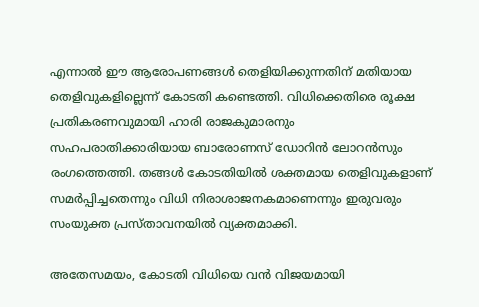എന്നാല്‍ ഈ ആരോപണങ്ങള്‍ തെളിയിക്കുന്നതിന് മതിയായ തെളിവുകളില്ലെന്ന് കോടതി കണ്ടെത്തി. വിധിക്കെതിരെ രൂക്ഷ പ്രതികരണവുമായി ഹാരി രാജകുമാരനും സഹപരാതിക്കാരിയായ ബാരോണസ് ഡോറിന്‍ ലോറന്‍സും രംഗത്തെത്തി. തങ്ങള്‍ കോടതിയില്‍ ശക്തമായ തെളിവുകളാണ് സമര്‍പ്പിച്ചതെന്നും വിധി നിരാശാജനകമാണെന്നും ഇരുവരും സംയുക്ത പ്രസ്താവനയില്‍ വ്യക്തമാക്കി.

അതേസമയം, കോടതി വിധിയെ വന്‍ വിജയമായി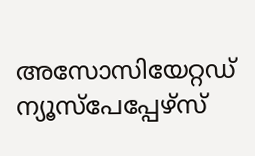അസോസിയേറ്റഡ് ന്യൂസ്പേപ്പേഴ്സ്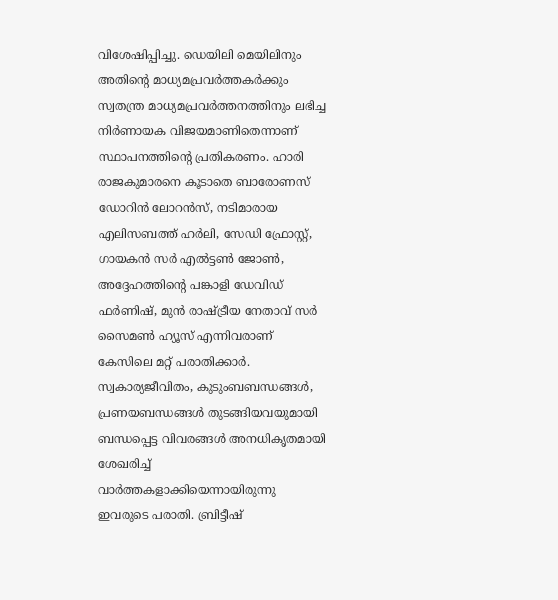വിശേഷിപ്പിച്ചു. ഡെയിലി മെയിലിനും അതിന്റെ മാധ്യമപ്രവര്‍ത്തകര്‍ക്കും സ്വതന്ത്ര മാധ്യമപ്രവര്‍ത്തനത്തിനും ലഭിച്ച നിര്‍ണായക വിജയമാണിതെന്നാണ് സ്ഥാപനത്തിന്റെ പ്രതികരണം. ഹാരി രാജകുമാരനെ കൂടാതെ ബാരോണസ് ഡോറിന്‍ ലോറന്‍സ്, നടിമാരായ എലിസബത്ത് ഹര്‍ലി, സേഡി ഫ്രോസ്റ്റ്, ഗായകന്‍ സര്‍ എല്‍ട്ടണ്‍ ജോണ്‍, അദ്ദേഹത്തിന്റെ പങ്കാളി ഡേവിഡ് ഫര്‍ണിഷ്, മുന്‍ രാഷ്ട്രീയ നേതാവ് സര്‍ സൈമണ്‍ ഹ്യൂസ് എന്നിവരാണ് കേസിലെ മറ്റ് പരാതിക്കാര്‍. സ്വകാര്യജീവിതം, കുടുംബബന്ധങ്ങള്‍, പ്രണയബന്ധങ്ങള്‍ തുടങ്ങിയവയുമായി ബന്ധപ്പെട്ട വിവരങ്ങള്‍ അനധികൃതമായി ശേഖരിച്ച് വാര്‍ത്തകളാക്കിയെന്നായിരുന്നു ഇവരുടെ പരാതി. ബ്രിട്ടീഷ്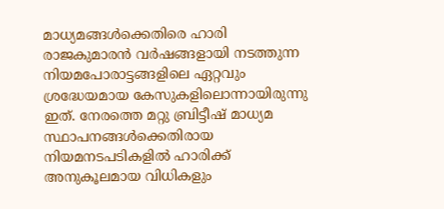മാധ്യമങ്ങള്‍ക്കെതിരെ ഹാരി രാജകുമാരന്‍ വര്‍ഷങ്ങളായി നടത്തുന്ന നിയമപോരാട്ടങ്ങളിലെ ഏറ്റവും ശ്രദ്ധേയമായ കേസുകളിലൊന്നായിരുന്നു ഇത്. നേരത്തെ മറ്റു ബ്രിട്ടീഷ് മാധ്യമ സ്ഥാപനങ്ങള്‍ക്കെതിരായ നിയമനടപടികളില്‍ ഹാരിക്ക് അനുകൂലമായ വിധികളും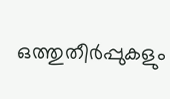ഒത്തുതീര്‍പ്പുകളും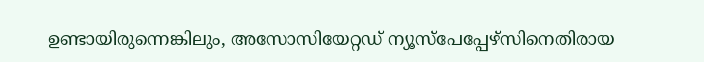ഉണ്ടായിരുന്നെങ്കിലും, അസോസിയേറ്റഡ് ന്യൂസ്പേപ്പേഴ്സിനെതിരായ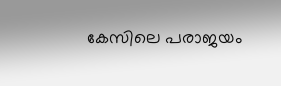കേസിലെ പരാജയം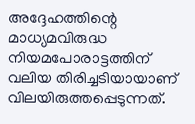അദ്ദേഹത്തിന്റെ മാധ്യമവിരുദ്ധ നിയമപോരാട്ടത്തിന് വലിയ തിരിച്ചടിയായാണ് വിലയിരുത്തപ്പെടുന്നത്.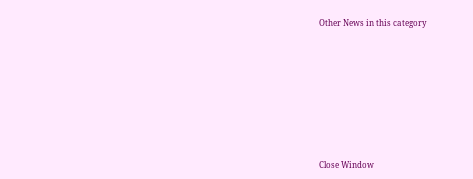Other News in this category








Close Window